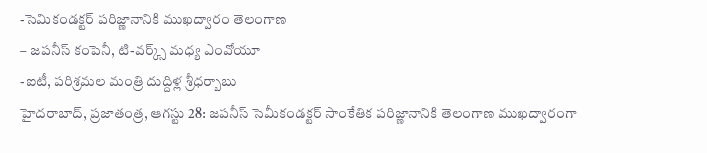-సెమికండక్టర్ పరిజ్ణానానికి ముఖద్వారం తెలంగాణ
– జపనీస్ కంపెనీ, టి-వర్క్స్ మధ్య ఎంవోయూ
-ఐటీ, పరిశ్రమల మంత్రి దుద్దిళ్ల శ్రీధర్బాబు
హైదరాబాద్, ప్రజాతంత్ర, ఆగస్టు 28: జపనీస్ సెమీకండక్టర్ సాంకేతిక పరిజ్ణానానికి తెలంగాణ ముఖద్వారంగా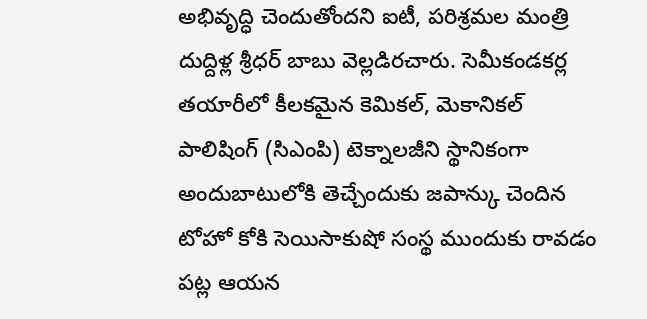అభివృద్ధి చెందుతోందని ఐటీ, పరిశ్రమల మంత్రి దుద్దిళ్ల శ్రీధర్ బాబు వెల్లడిరచారు. సెమీకండకర్ల తయారీలో కీలకమైన కెమికల్, మెకానికల్ పాలిషింగ్ (సిఎంపి) టెక్నాలజీని స్థానికంగా అందుబాటులోకి తెచ్చేందుకు జపాన్కు చెందిన టోహో కోకి సెయిసాకుషో సంస్థ ముందుకు రావడం పట్ల ఆయన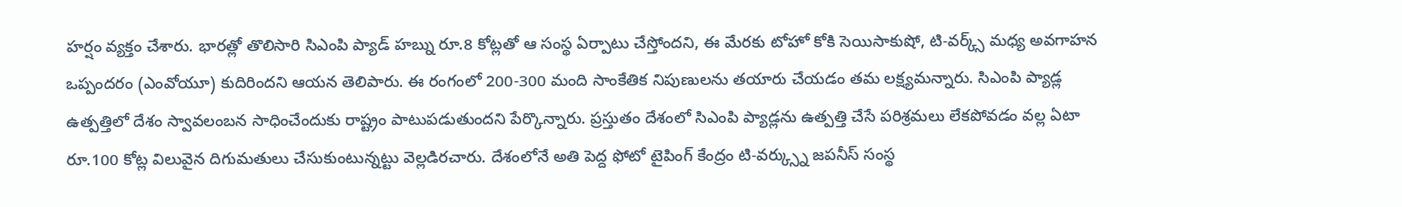హర్షం వ్యక్తం చేశారు. భారత్లో తొలిసారి సిఎంపి ప్యాడ్ హబ్ను రూ.8 కోట్లతో ఆ సంస్థ ఏర్పాటు చేస్తోందని, ఈ మేరకు టోహో కోకి సెయిసాకుషో, టి-వర్క్స్ మధ్య అవగాహన ఒప్పందరం (ఎంవోయూ) కుదిరిందని ఆయన తెలిపారు. ఈ రంగంలో 200-300 మంది సాంకేతిక నిపుణులను తయారు చేయడం తమ లక్ష్యమన్నారు. సిఎంపి ప్యాడ్ల ఉత్పత్తిలో దేశం స్వావలంబన సాధించేందుకు రాష్ట్రం పాటుపడుతుందని పేర్కొన్నారు. ప్రస్తుతం దేశంలో సిఎంపి ప్యాడ్లను ఉత్పత్తి చేసే పరిశ్రమలు లేకపోవడం వల్ల ఏటా రూ.100 కోట్ల విలువైన దిగుమతులు చేసుకుంటున్నట్టు వెల్లడిరచారు. దేశంలోనే అతి పెద్ద ఫోటో టైపింగ్ కేంద్రం టి-వర్క్స్ను జపనీస్ సంస్థ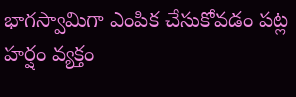భాగస్వామిగా ఎంపిక చేసుకోవడం పట్ల హర్షం వ్యక్తం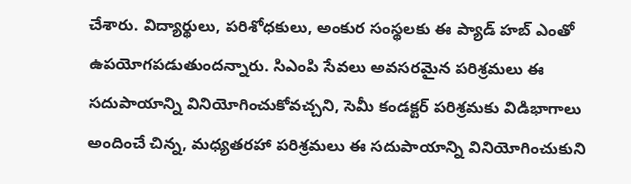చేశారు. విద్యార్థులు, పరిశోధకులు, అంకుర సంస్థలకు ఈ ప్యాడ్ హబ్ ఎంతో ఉపయోగపడుతుందన్నారు. సిఎంపి సేవలు అవసరమైన పరిశ్రమలు ఈ సదుపాయాన్ని వినియోగించుకోవచ్చని, సెమీ కండక్టర్ పరిశ్రమకు విడిభాగాలు అందించే చిన్న, మధ్యతరహా పరిశ్రమలు ఈ సదుపాయాన్ని వినియోగించుకుని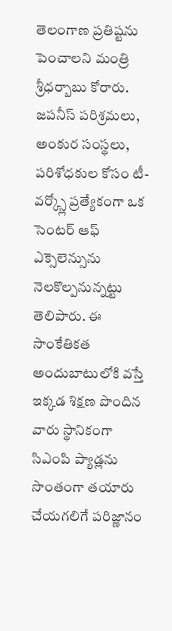తెలంగాణ ప్రతిష్టను పెంచాలని మంత్రి శ్రీధర్బాబు కోరారు. జపనీస్ పరిశ్రమలు, అంకుర సంస్థలు, పరిశోధకుల కోసం టీ-వర్క్స్లో ప్రత్యేకంగా ఒక సెంటర్ ఆఫ్ ఎక్సెలెన్సును నెలకొల్పనున్నట్టు తెలిపారు. ఈ సాంకేతికత అందుబాటులోకి వస్తే ఇక్కడ శిక్షణ పొందిన వారు స్థానికంగా సిఎంపి ప్యాడ్లను సొంతంగా తయారు చేయగలిగే పరిజ్ణానం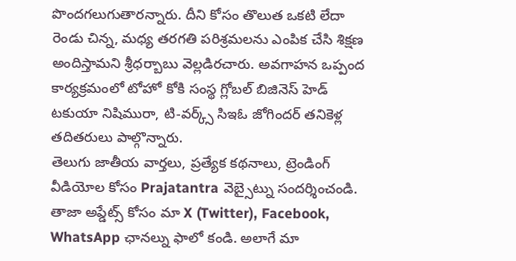పొందగలుగుతారన్నారు. దీని కోసం తొలుత ఒకటి లేదా రెండు చిన్న, మధ్య తరగతి పరిశ్రమలను ఎంపిక చేసి శిక్షణ అందిస్తామని శ్రీధర్బాబు వెల్లడిరచారు. అవగాహన ఒప్పంద కార్యక్రమంలో టోహో కోకి సంస్థ గ్లోబల్ బిజినెస్ హెడ్ టకుయా నిషిమురా, టి-వర్క్స్ సిఇఓ జోగిందర్ తనికెళ్ల తదితరులు పాల్గొన్నారు.
తెలుగు జాతీయ వార్తలు, ప్రత్యేక కథనాలు, ట్రెండింగ్ వీడియోల కోసం Prajatantra వెబ్సైట్ను సందర్శించండి. తాజా అప్డేట్స్ కోసం మా X (Twitter), Facebook, WhatsApp ఛానల్ను ఫాలో కండి. అలాగే మా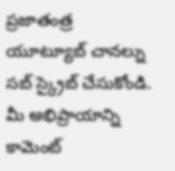ప్రజాతంత్ర యూట్యూబ్ చానల్ను సబ్ స్క్రైబ్ చేసుకోండి. మీ అభిప్రాయాన్ని కామెంట్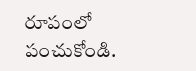రూపంలో పంచుకోండి.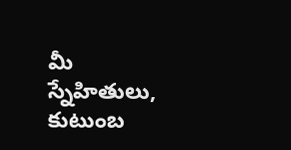మీ స్నేహితులు, కుటుంబ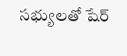సభ్యులతో షేర్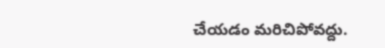చేయడం మరిచిపోవద్దు.